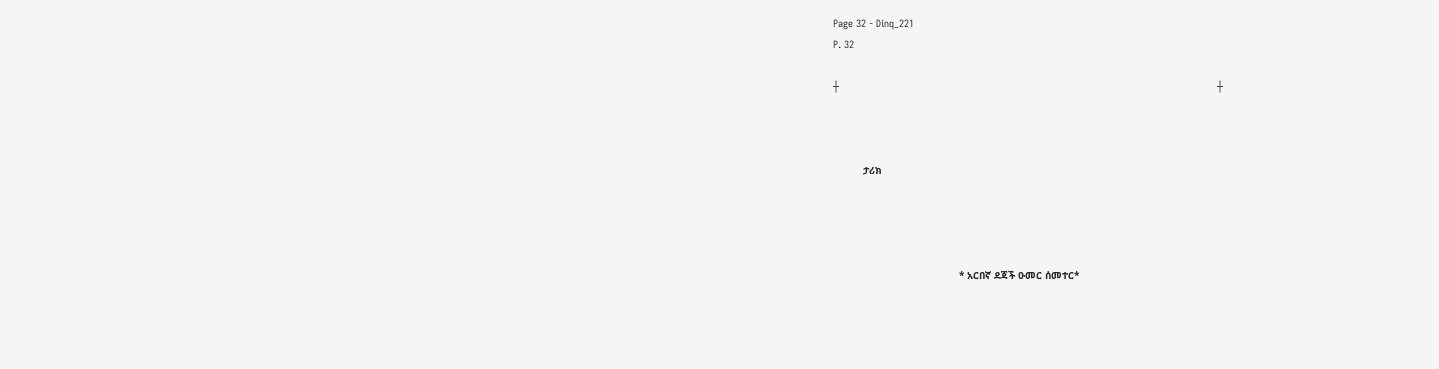Page 32 - Dinq_221
P. 32

┼                                                                                                                              ┼



          ታሪክ




                                          * አርበኛ ደጃች ዑመር ሰመተር*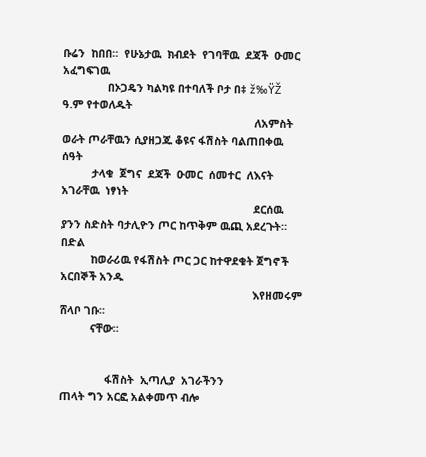ቡሬን  ከበበ።  የሁኔታዉ  ክብደት  የገባቸዉ  ደጃች  ዑመር  አፈግፍገዉ
               በኦጋዴን ካልካዩ በተባለች ቦታ በ‡ ž‰ŸŽ ዓ.ም የተወለዱት
                                                                ለአምስት ወራት ጦራቸዉን ሲያዘጋጁ ቆዩና ፋሽስት ባልጠበቀዉ ሰዓት
          ታላቁ  ጀግና  ደጃች  ዑመር  ሰመተር  ለእናት  አገራቸዉ  ነፃነት
                                                                ደርሰዉ ያንን ስድስት ባታሊዮን ጦር ከጥቅም ዉጪ አደረጉት። በድል
          ከወራሪዉ የፋሽስት ጦር ጋር ከተዋደቁት ጀግኖች አርበኞች አንዱ
                                                                እየዘመሩም ሸላቦ ገቡ።
          ናቸው።


               ፋሽስት  ኢጣሊያ  አገራችንን                                                           ጠላት ግን አርፎ አልቀመጥ ብሎ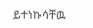ይተነኩሳቸዉ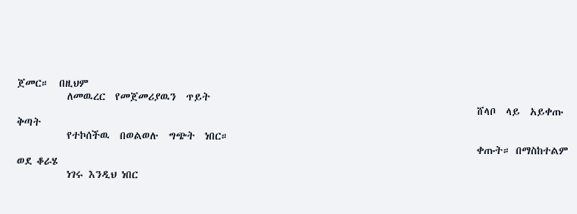ጀመር።  በዚህም
          ለመዉረር  የመጀመሪያዉን  ጥይት
                                                                                            ሸላቦ  ላይ  አይቀጡ  ቅጣት
          የተኮሰችዉ  በወልወሉ  ግጭት  ነበር።
                                                                                            ቀጡት። በማስከተልም ወደ ቆራሄ
          ነገሩ እንዲህ ነበር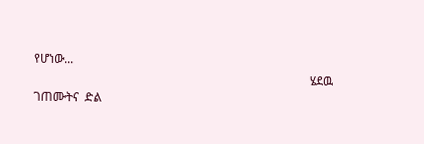የሆነው...
                                                                                            ሄደዉ  ገጠሙትና  ድል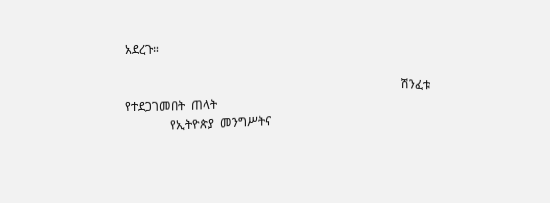አደረጉ።

                                                                                            ሽንፈቱ  የተደጋገመበት  ጠላት
               የኢትዮጵያ  መንግሥትና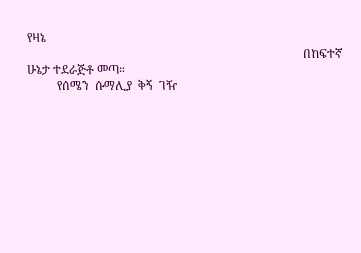የዛኔ
                                                                                            በከፍተኛ ሁኔታ ተደራጅቶ መጣ።
          የሰሜን  ሱማሊያ  ቅኝ  ገዥ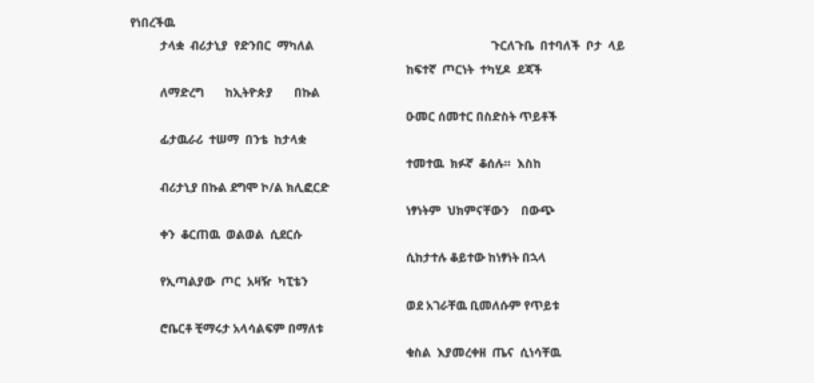የነበረችዉ
          ታላቋ  ብሪታኒያ  የድንበር  ማካለል                                                           ጉርለጉቤ  በተባለች  ቦታ  ላይ
                                                                                            ከፍተኛ  ጦርነት  ተካሂዶ  ደጃች
          ለማድረግ       ከኢትዮጵያ       በኩል
                                                                                            ዑመር ሰመተር በስድስት ጥይቶች
          ፊታዉራሪ  ተሠማ  በንቴ  ከታላቋ
                                                                                            ተመተዉ  ክፉኛ  ቆሰሉ።  እስከ
          ብሪታኒያ በኩል ደግሞ ኮ/ል ክሊፎርድ
                                                                                            ነፃነትም  ህክምናቸውን    በውጭ
          ቀን  ቆርጠዉ  ወልወል  ሲደርሱ
                                                                                            ሲከታተሉ ቆይተው ከነፃነት በኋላ
          የኢጣልያው  ጦር  አዛዥ  ካፒቴን
                                                                                            ወደ አገራቸዉ ቢመለሱም የጥይቱ
          ሮቤርቶ ቺማሩታ አላሳልፍም በማለቱ
                                                                                            ቁስል  እያመረቀዘ  ጤና  ሲነሳቸዉ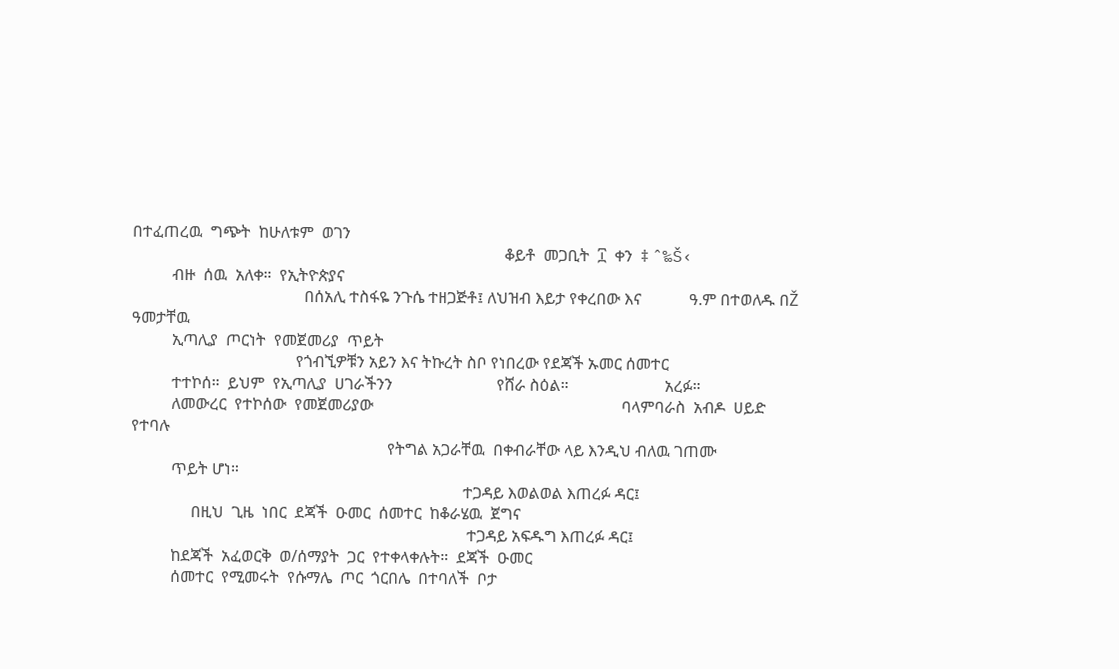በተፈጠረዉ  ግጭት  ከሁለቱም  ወገን
                                                                                             ቆይቶ  መጋቢት  ፲  ቀን  ‡ ˆ‰Š‹
          ብዙ  ሰዉ  አለቀ።  የኢትዮጵያና
                                           በሰአሊ ተስፋዬ ንጉሴ ተዘጋጅቶ፤ ለህዝብ እይታ የቀረበው እና            ዓ.ም በተወለዱ በŽ ዓመታቸዉ
          ኢጣሊያ  ጦርነት  የመጀመሪያ  ጥይት
                                         የጎብኚዎቹን አይን እና ትኩረት ስቦ የነበረው የደጃች ኡመር ሰመተር
          ተተኮሰ።  ይህም  የኢጣሊያ  ሀገራችንን                          የሸራ ስዕል።                        አረፉ።
          ለመውረር  የተኮሰው  የመጀመሪያው                                                              ባላምባራስ  አብዶ  ሀይድ  የተባሉ
                                                                የትግል አጋራቸዉ  በቀብራቸው ላይ እንዲህ ብለዉ ገጠሙ
          ጥይት ሆነ።
                                                                                   ተጋዳይ እወልወል እጠረፉ ዳር፤
               በዚህ  ጊዜ  ነበር  ደጃች  ዑመር  ሰመተር  ከቆራሄዉ  ጀግና
                                                                                    ተጋዳይ አፍዱግ እጠረፉ ዳር፤
          ከደጃች  አፈወርቅ  ወ/ሰማያት  ጋር  የተቀላቀሉት።  ደጃች  ዑመር
          ሰመተር  የሚመሩት  የሱማሌ  ጦር  ጎርበሌ  በተባለች  ቦታ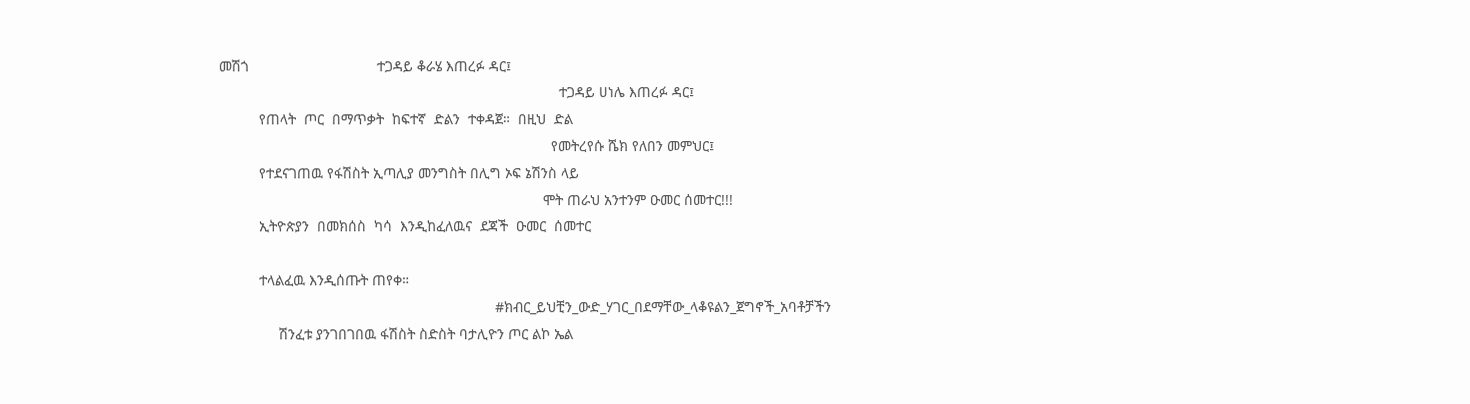መሽጎ                                ተጋዳይ ቆራሄ እጠረፉ ዳር፤
                                                                                     ተጋዳይ ሀነሌ እጠረፉ ዳር፤
          የጠላት  ጦር  በማጥቃት  ከፍተኛ  ድልን  ተቀዳጀ።  በዚህ  ድል
                                                                                   የመትረየሱ ሼክ የለበን መምህር፤
          የተደናገጠዉ የፋሽስት ኢጣሊያ መንግስት በሊግ ኦፍ ኔሽንስ ላይ
                                                                                 ሞት ጠራህ አንተንም ዑመር ሰመተር!!!
          ኢትዮጵያን  በመክሰስ  ካሳ  እንዲከፈለዉና  ደጃች  ዑመር  ሰመተር

          ተላልፈዉ እንዲሰጡት ጠየቀ።
                                                                     #ክብር_ይህቺን_ውድ_ሃገር_በደማቸው_ላቆዩልን_ጀግኖች_አባቶቻችን
               ሽንፈቱ ያንገበገበዉ ፋሽስት ስድስት ባታሊዮን ጦር ልኮ ኤል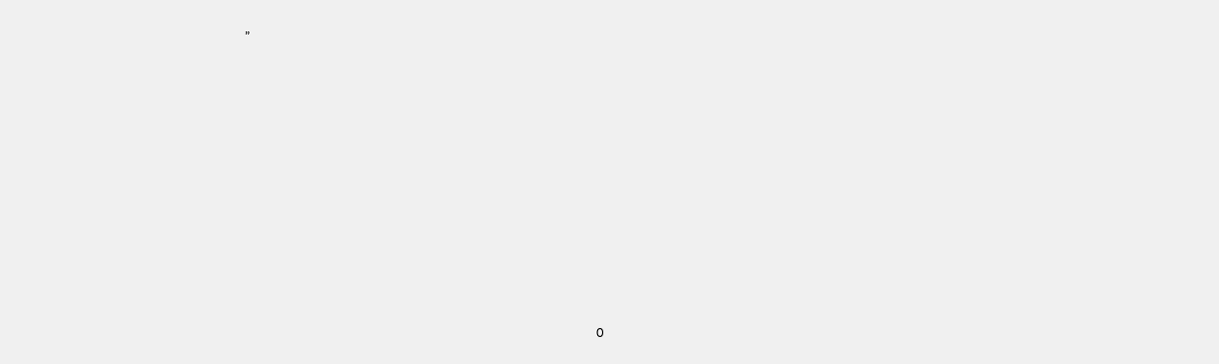”


















                                                                                                                     0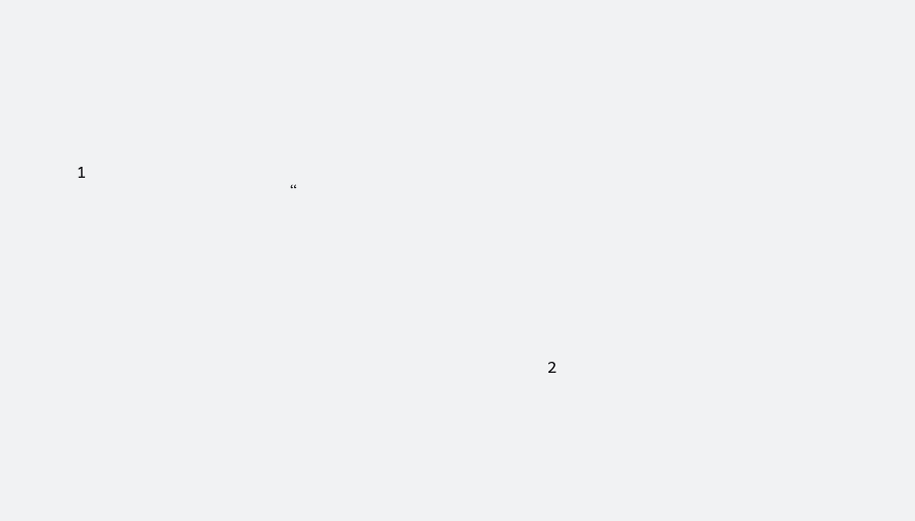1
                                                     “







                                                                                                                     2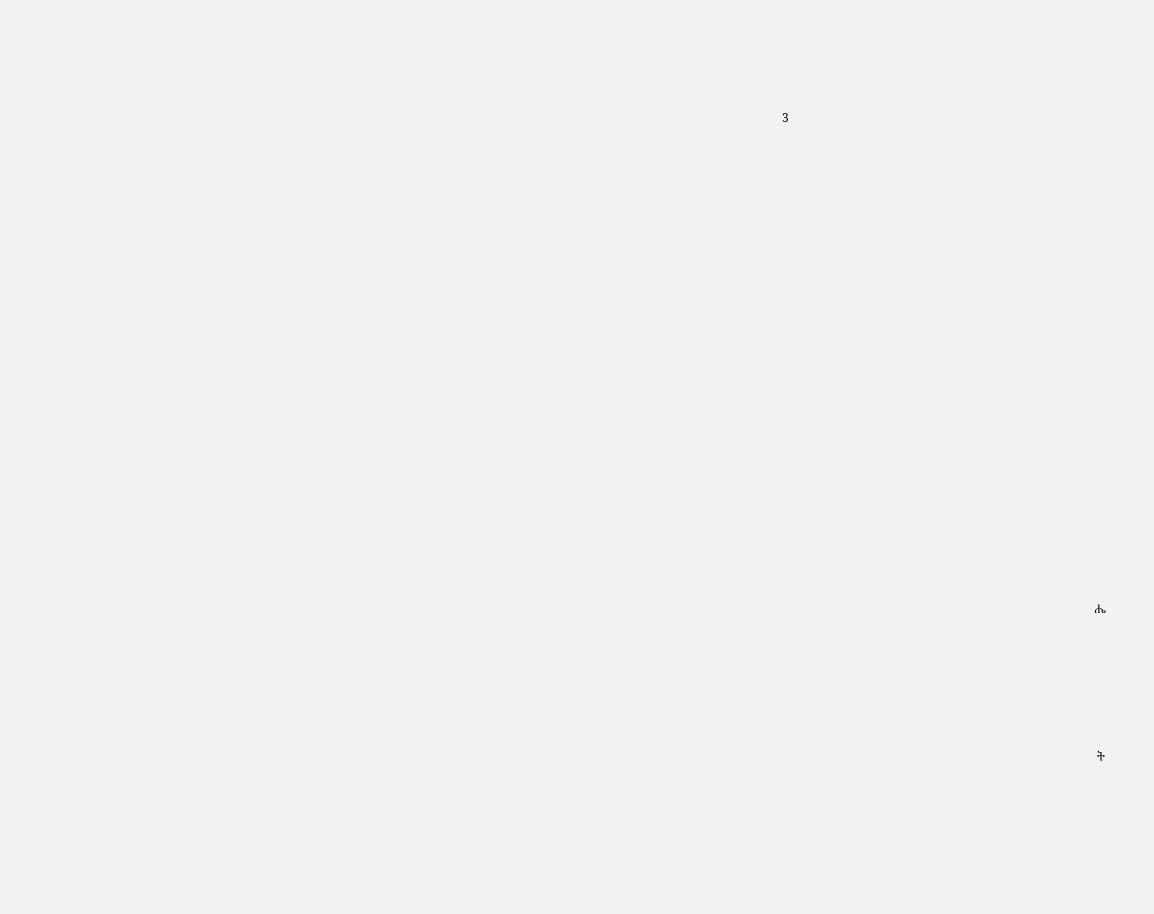3





























                                                                                                        ሔ








                                                                                                         ት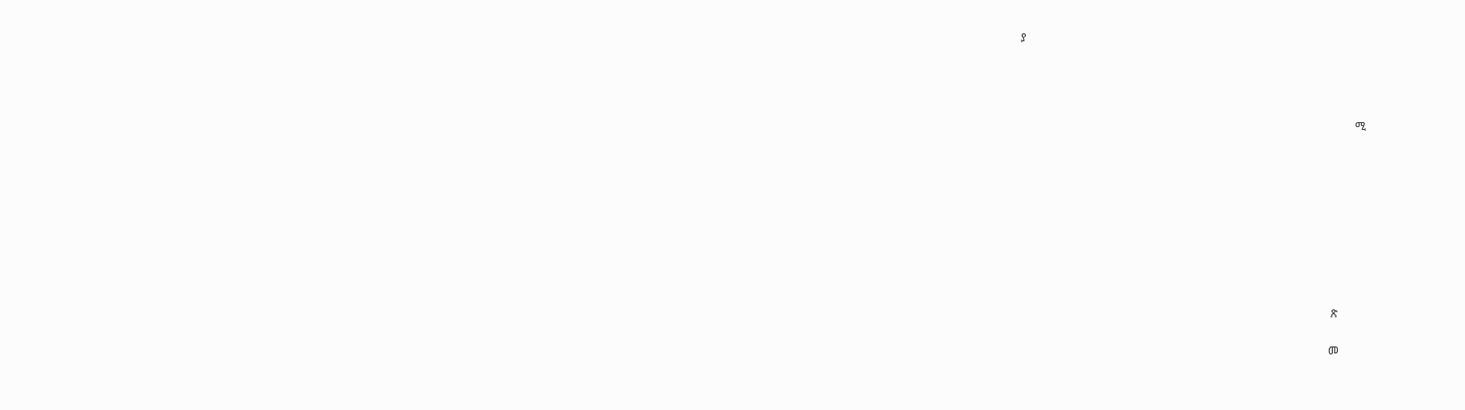ያ




                                                                                                               ሚ









                                                                                                      ጽ

                                                                                                     መ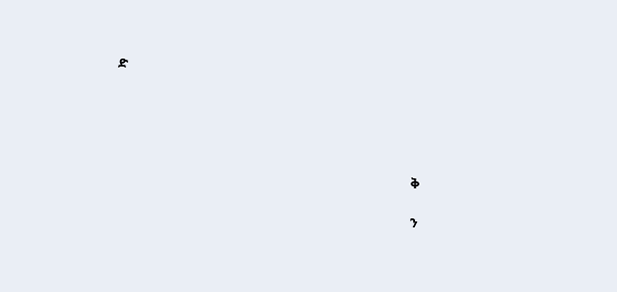ድ





                                                                                                  ቅ

                                                                                                  ን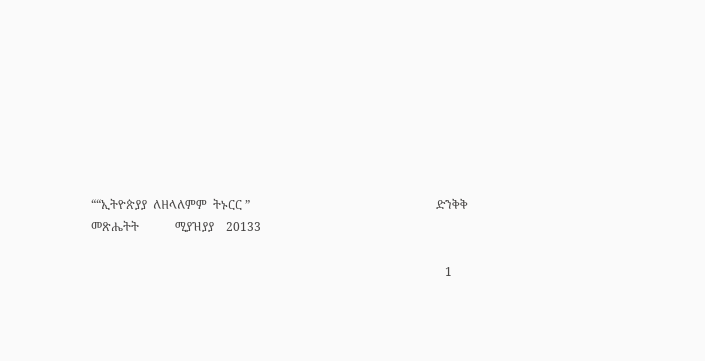““ኢትዮጵያያ  ለዘላለምም  ትኑርር ”                                                              ድንቅቅ     መጽሔትት            ሚያዝያያ    20133

                                                                                                                      1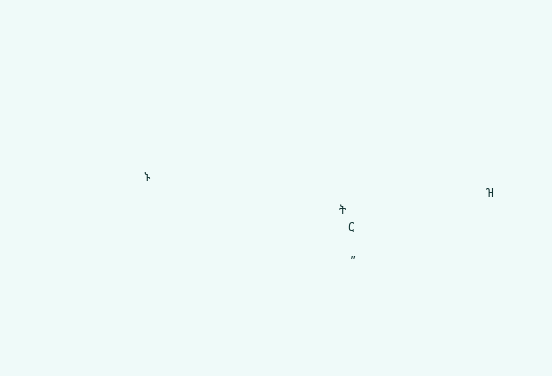ኑ
                                                                                                                  ዝ
                                                                 ት
                                                                    ር

                                                                     ”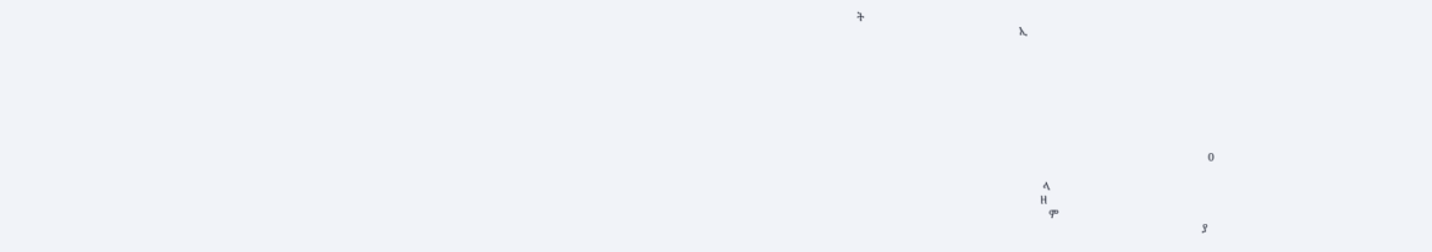ት
                                                      ኢ








                                                                                                                     0

                                                              ላ
                                                             ዘ
                                                                ም
                                                                                                                   ያ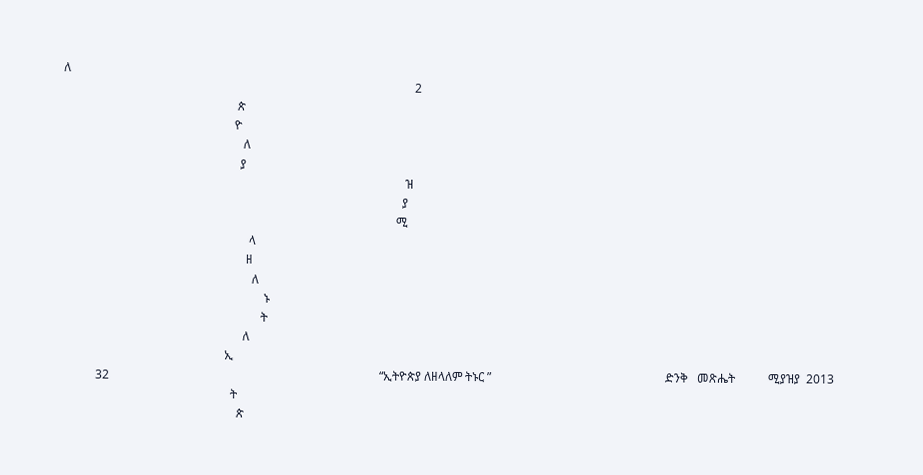ለ
                                                                                                                     2
                                                          ጵ
                                                         ዮ
                                                            ለ
                                                           ያ
                                                                                                                  ዝ
                                                                                                                 ያ
                                                                                                               ሚ
                                                              ላ
                                                             ዘ
                                                               ለ
                                                                   ኑ
                                                                  ት
                                                            ለ
                                                      ኢ
           32                                                                                          “ኢትዮጵያ ለዘላለም ትኑር ”                                                          ድንቅ   መጽሔት           ሚያዝያ  2013
                                                        ት
                                                          ጵ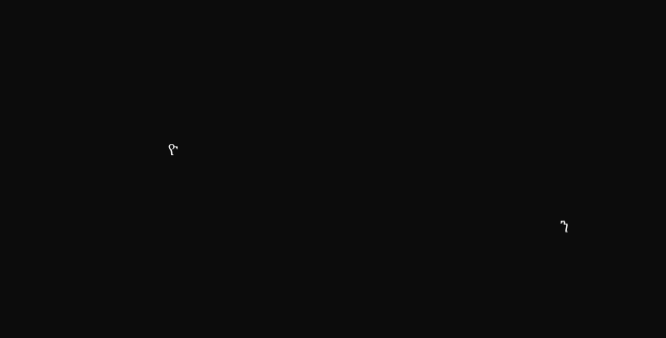ዮ


                                                                                                  ን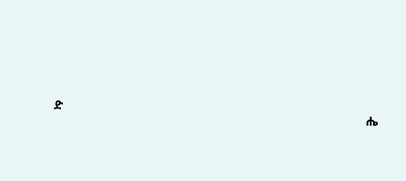ድ
                                                                                                        ሔ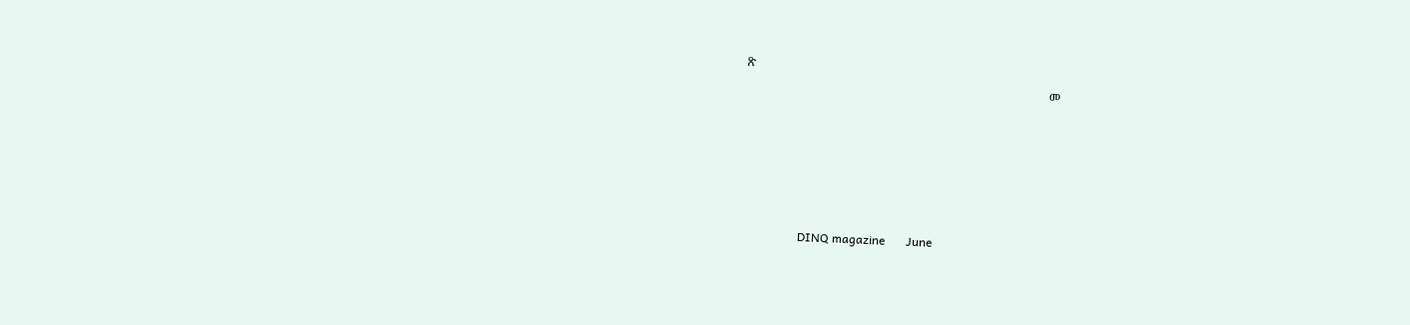ጽ
                                                                                                     መ





                   DINQ magazine       June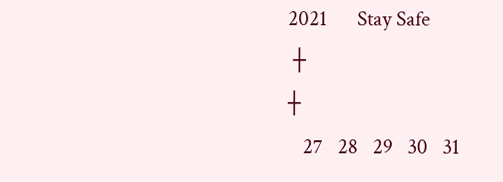2021      Stay Safe
 ┼                                                                                                                              ┼
   27   28   29   30   31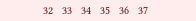32   33   34   35   36   37